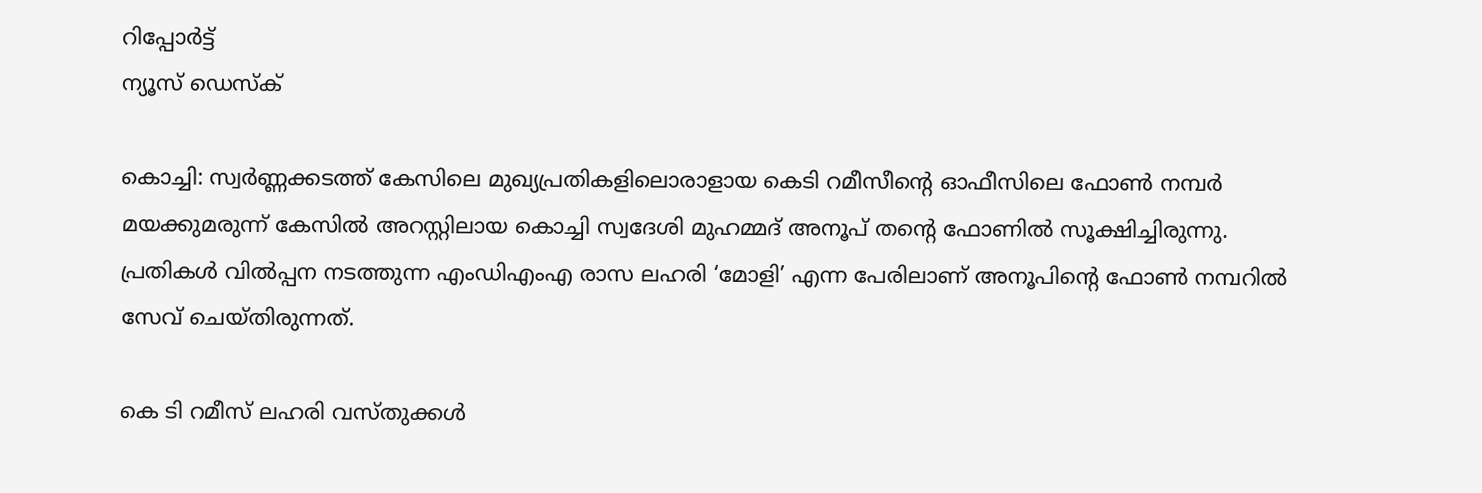റിപ്പോര്‍ട്ട്
ന്യൂസ് ഡെസ്ക്

കൊച്ചി: സ്വര്‍ണ്ണക്കടത്ത് കേസിലെ മുഖ്യപ്രതികളിലൊരാളായ കെടി റമീസീന്റെ ഓഫീസിലെ ഫോണ്‍ നമ്പര്‍ മയക്കുമരുന്ന് കേസില്‍ അറസ്റ്റിലായ കൊച്ചി സ്വദേശി മുഹമ്മദ് അനൂപ് തന്റെ ഫോണില്‍ സൂക്ഷിച്ചിരുന്നു. പ്രതികള്‍ വില്‍പ്പന നടത്തുന്ന എംഡിഎംഎ രാസ ലഹരി ‘മോളി’ എന്ന പേരിലാണ് അനൂപിന്റെ ഫോണ്‍ നമ്പറില്‍ സേവ് ചെയ്തിരുന്നത്.

കെ ടി റമീസ് ലഹരി വസ്തുക്കള്‍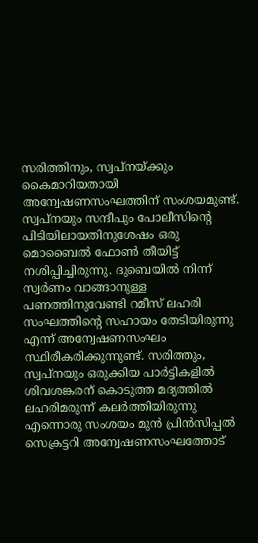സരിത്തിനും, സ്വപ്‌നയ്ക്കും കൈമാറിയതായി അന്വേഷണസംഘത്തിന് സംശയമുണ്ട്. സ്വപ്‌നയും സന്ദീപും പോലീസിന്റെ പിടിയിലായതിനുശേഷം ഒരു മൊബൈല്‍ ഫോണ്‍ തീയിട്ട് നശിപ്പിച്ചിരുന്നു. ദുബെയില്‍ നിന്ന് സ്വര്‍ണം വാങ്ങാനുള്ള പണത്തിനുവേണ്ടി റമീസ് ലഹരി സംഘത്തിന്റെ സഹായം തേടിയിരുന്നു എന്ന് അന്വേഷണസംഘം സ്ഥിരീകരിക്കുന്നുണ്ട്. സരിത്തും, സ്വപ്നയും ഒരുക്കിയ പാര്‍ട്ടികളില്‍ ശിവശങ്കരന് കൊടുത്ത മദ്യത്തില്‍ ലഹരിമരുന്ന് കലര്‍ത്തിയിരുന്നു എന്നൊരു സംശയം മുന്‍ പ്രിന്‍സിപ്പല്‍ സെക്രട്ടറി അന്വേഷണസംഘത്തോട്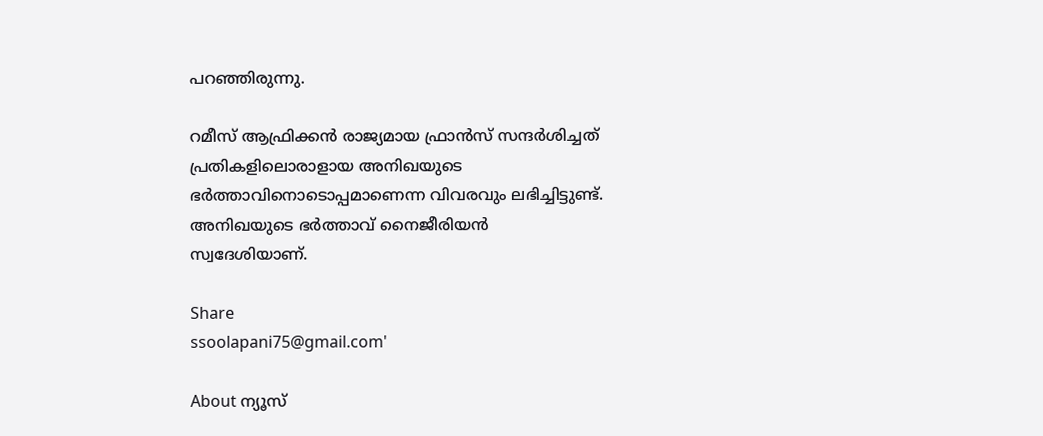പറഞ്ഞിരുന്നു.

റമീസ് ആഫ്രിക്കന്‍ രാജ്യമായ ഫ്രാന്‍സ് സന്ദര്‍ശിച്ചത് പ്രതികളിലൊരാളായ അനിഖയുടെ ഭര്‍ത്താവിനൊടൊപ്പമാണെന്ന വിവരവും ലഭിച്ചിട്ടുണ്ട്. അനിഖയുടെ ഭര്‍ത്താവ് നൈജീരിയന്‍ സ്വദേശിയാണ്.

Share
ssoolapani75@gmail.com'

About ന്യൂസ്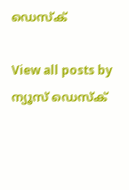ഡെസ്ക്

View all posts by ന്യൂസ് ഡെസ്ക്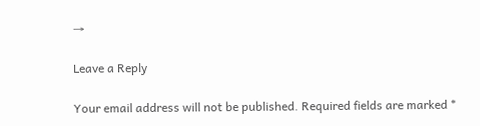→

Leave a Reply

Your email address will not be published. Required fields are marked *